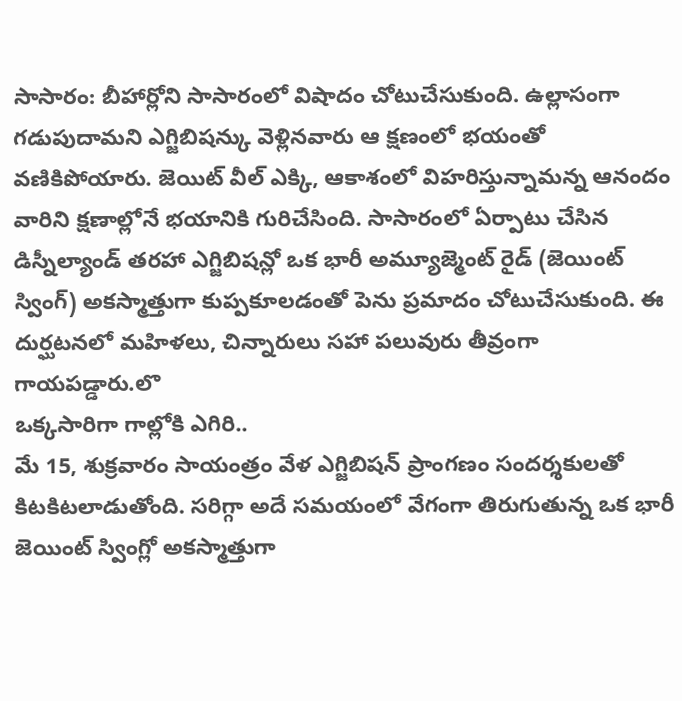సాసారం: బీహార్లోని సాసారంలో విషాదం చోటుచేసుకుంది. ఉల్లాసంగా గడుపుదామని ఎగ్జిబిషన్కు వెళ్లినవారు ఆ క్షణంలో భయంతో వణికిపోయారు. జెయిట్ వీల్ ఎక్కి, ఆకాశంలో విహరిస్తున్నామన్న ఆనందం వారిని క్షణాల్లోనే భయానికి గురిచేసింది. సాసారంలో ఏర్పాటు చేసిన డిస్నీల్యాండ్ తరహా ఎగ్జిబిషన్లో ఒక భారీ అమ్యూజ్మెంట్ రైడ్ (జెయింట్ స్వింగ్) అకస్మాత్తుగా కుప్పకూలడంతో పెను ప్రమాదం చోటుచేసుకుంది. ఈ దుర్ఘటనలో మహిళలు, చిన్నారులు సహా పలువురు తీవ్రంగా గాయపడ్డారు.లొ
ఒక్కసారిగా గాల్లోకి ఎగిరి..
మే 15, శుక్రవారం సాయంత్రం వేళ ఎగ్జిబిషన్ ప్రాంగణం సందర్శకులతో కిటకిటలాడుతోంది. సరిగ్గా అదే సమయంలో వేగంగా తిరుగుతున్న ఒక భారీ జెయింట్ స్వింగ్లో అకస్మాత్తుగా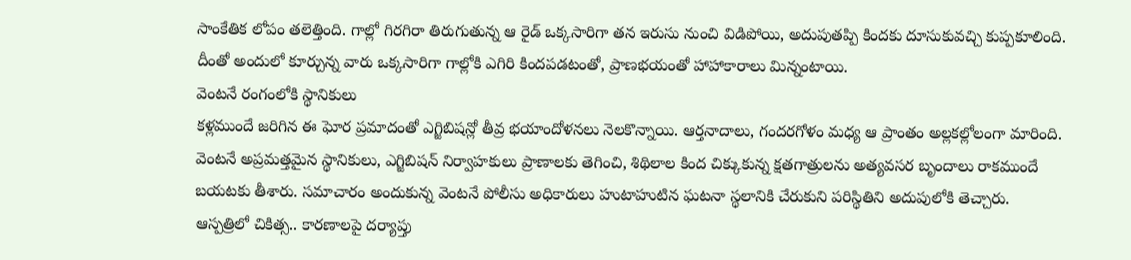సాంకేతిక లోపం తలెత్తింది. గాల్లో గిరగిరా తిరుగుతున్న ఆ రైడ్ ఒక్కసారిగా తన ఇరుసు నుంచి విడిపోయి, అదుపుతప్పి కిందకు దూసుకువచ్చి కుప్పకూలింది. దీంతో అందులో కూర్చున్న వారు ఒక్కసారిగా గాల్లోకి ఎగిరి కిందపడటంతో, ప్రాణభయంతో హాహాకారాలు మిన్నంటాయి.
వెంటనే రంగంలోకి స్థానికులు
కళ్లముందే జరిగిన ఈ ఘోర ప్రమాదంతో ఎగ్జిబిషన్లో తీవ్ర భయాందోళనలు నెలకొన్నాయి. ఆర్తనాదాలు, గందరగోళం మధ్య ఆ ప్రాంతం అల్లకల్లోలంగా మారింది. వెంటనే అప్రమత్తమైన స్థానికులు, ఎగ్జిబిషన్ నిర్వాహకులు ప్రాణాలకు తెగించి, శిథిలాల కింద చిక్కుకున్న క్షతగాత్రులను అత్యవసర బృందాలు రాకముందే బయటకు తీశారు. సమాచారం అందుకున్న వెంటనే పోలీసు అధికారులు హుటాహుటిన ఘటనా స్థలానికి చేరుకుని పరిస్థితిని అదుపులోకి తెచ్చారు.
ఆస్పత్రిలో చికిత్స.. కారణాలపై దర్యాప్తు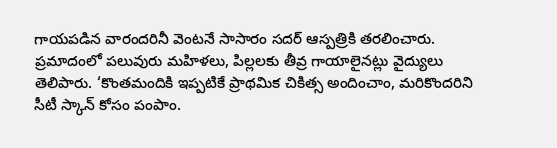గాయపడిన వారందరినీ వెంటనే సాసారం సదర్ ఆస్పత్రికి తరలించారు. ప్రమాదంలో పలువురు మహిళలు, పిల్లలకు తీవ్ర గాయాలైనట్లు వైద్యులు తెలిపారు. ‘కొంతమందికి ఇప్పటికే ప్రాథమిక చికిత్స అందించాం, మరికొందరిని సీటీ స్కాన్ కోసం పంపాం.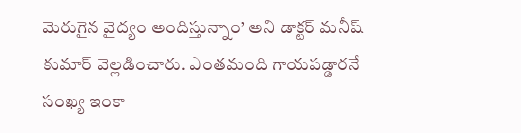మెరుగైన వైద్యం అందిస్తున్నాం’ అని డాక్టర్ మనీష్ కుమార్ వెల్లడించారు. ఎంతమంది గాయపడ్డారనే సంఖ్య ఇంకా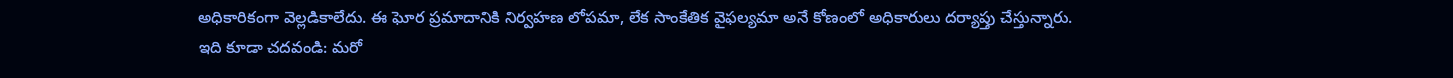అధికారికంగా వెల్లడికాలేదు. ఈ ఘోర ప్రమాదానికి నిర్వహణ లోపమా, లేక సాంకేతిక వైఫల్యమా అనే కోణంలో అధికారులు దర్యాప్తు చేస్తున్నారు.
ఇది కూడా చదవండి: మరో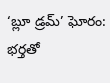‘బ్లూ డ్రమ్’ ఘోరం: భర్తతో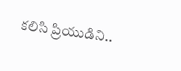కలిసి ప్రియుడిని..